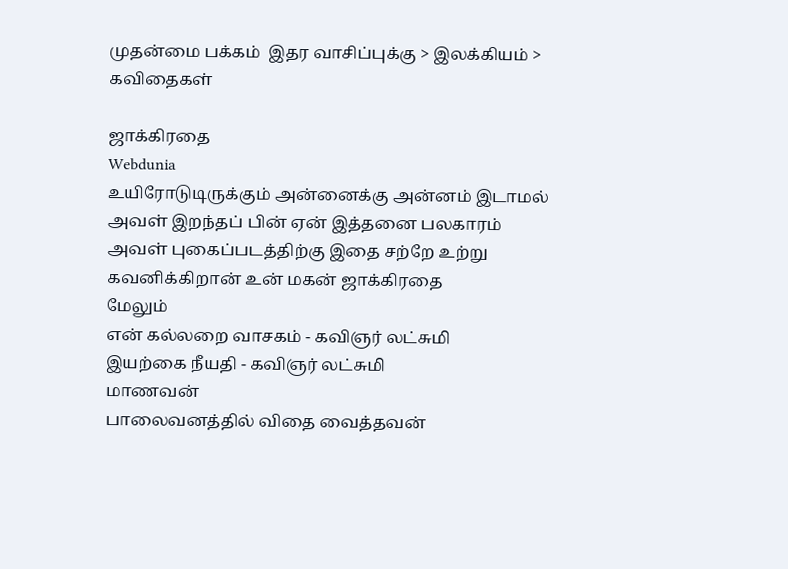முதன்மை பக்கம்  இதர வாசிப்புக்கு > இலக்கியம் > கவிதைகள்

ஜாக்கிரதை
Webdunia
உயிரோடுடிருக்கும் அன்னைக்கு அன்னம் இடாமல்
அவள் இறந்தப் பின் ஏன் இத்தனை பலகாரம்
அவள் புகைப்படத்திற்கு இதை சற்றே உற்று
கவனிக்கிறான் உன் மகன் ஜாக்கிரதை
மேலும்
என் கல்லறை வாசகம் - கவிஞர் லட்சுமி
இயற்கை நீயதி - கவிஞர் லட்சுமி
மாணவன்
பாலைவனத்தில் விதை வைத்தவன்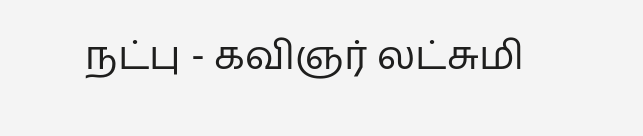நட்பு - கவிஞர் லட்சுமி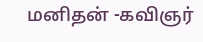மனிதன் -கவிஞர்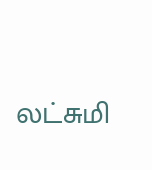லட்சுமி